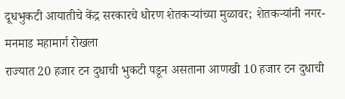दूधभुकटी आयातीचे केंद्र सरकारचे धोरण शेतकऱ्यांच्या मुळावर; शेतकऱ्यांनी नगर-मनमाड महामार्ग रोखला
राज्यात 20 हजार टन दुधाची भुकटी पडून असताना आणखी 10 हजार टन दुधाची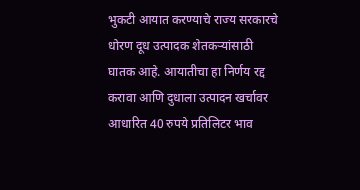भुकटी आयात करण्याचे राज्य सरकारचे धोरण दूध उत्पादक शेतकऱ्यांसाठी घातक आहे. आयातीचा हा निर्णय रद्द करावा आणि दुधाला उत्पादन खर्चावर आधारित 40 रुपये प्रतिलिटर भाव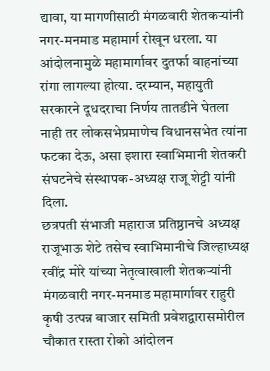द्यावा, या मागणीसाठी मंगळवारी शेतकऱ्यांनी नगर-मनमाड महामार्ग रोखून धरला. या आंदोलनामुळे महामार्गावर दुतर्फा वाहनांच्या रांगा लागल्या होत्या. दरम्यान, महायुती सरकारने दूधदराचा निर्णय तातडीने घेतला नाही तर लोकसभेप्रमाणेच विधानसभेत त्यांना फटका देऊ, असा इशारा स्वाभिमानी शेतकरी संघटनेचे संस्थापक-अध्यक्ष राजू शेट्टी यांनी दिला.
छत्रपती संभाजी महाराज प्रतिष्ठानचे अध्यक्ष राजूभाऊ शेटे तसेच स्वाभिमानीचे जिल्हाध्यक्ष रवींद्र मोरे यांच्या नेतृत्वाखाली शेतकऱ्यांनी मंगळवारी नगर-मनमाड महामार्गावर राहुरी कृषी उत्पन्न बाजार समिती प्रवेशद्वारासमोरील चौकात रास्ता रोको आंदोलन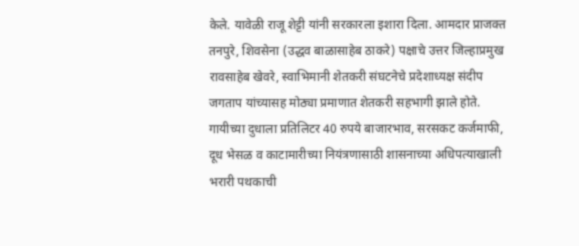केले. यावेळी राजू शेट्टी यांनी सरकारला इशारा दिला. आमदार प्राजक्त तनपुरे, शिवसेना (उद्धव बाळासाहेब ठाकरे) पक्षाचे उत्तर जिल्हाप्रमुख रावसाहेब खेवरे, स्वाभिमानी शेतकरी संघटनेचे प्रदेशाध्यक्ष संदीप जगताप यांच्यासह मोठ्या प्रमाणात शेतकरी सहभागी झाले होते.
गायीच्या दुधाला प्रतिलिटर 40 रुपये बाजारभाव, सरसकट कर्जमाफी, दूध भेसळ व काटामारीच्या नियंत्रणासाठी शासनाच्या अधिपत्याखाली भरारी पथकाची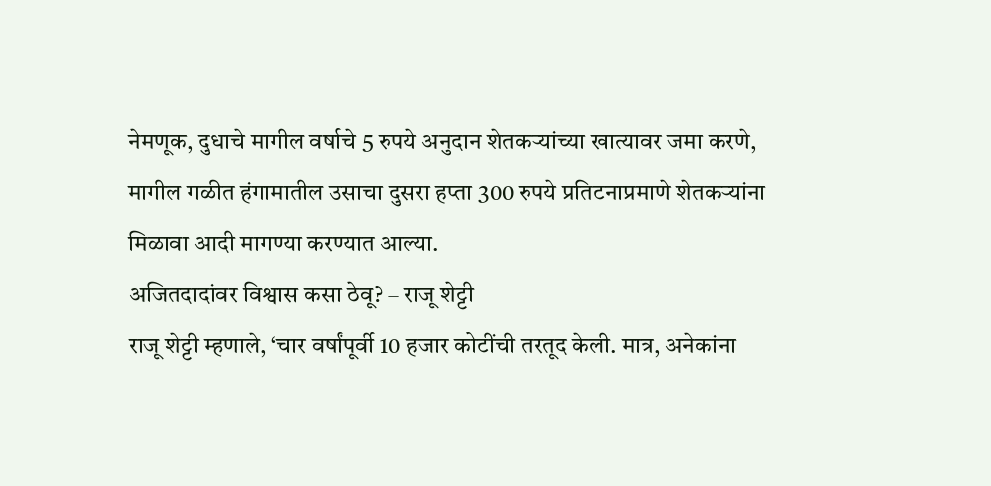नेमणूक, दुधाचे मागील वर्षाचे 5 रुपये अनुदान शेतकऱ्यांच्या खात्यावर जमा करणे, मागील गळीत हंगामातील उसाचा दुसरा हप्ता 300 रुपये प्रतिटनाप्रमाणे शेतकऱ्यांना मिळावा आदी मागण्या करण्यात आल्या.
अजितदादांवर विश्वास कसा ठेवू? – राजू शेट्टी
राजू शेट्टी म्हणाले, ‘चार वर्षांपूर्वी 10 हजार कोटींची तरतूद केली. मात्र, अनेकांना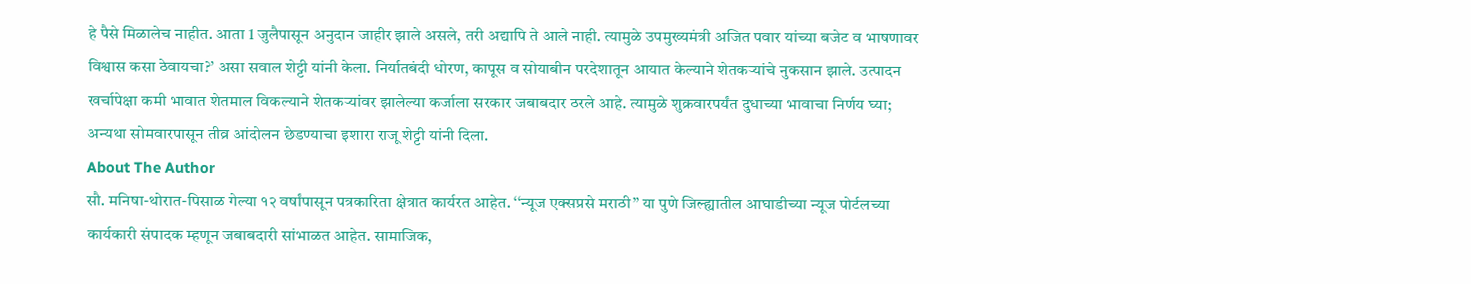हे पैसे मिळालेच नाहीत. आता 1 जुलैपासून अनुदान जाहीर झाले असले, तरी अद्यापि ते आले नाही. त्यामुळे उपमुख्यमंत्री अजित पवार यांच्या बजेट व भाषणावर विश्वास कसा ठेवायचा?’ असा सवाल शेट्टी यांनी केला. निर्यातबंदी धोरण, कापूस व सोयाबीन परदेशातून आयात केल्याने शेतकऱ्यांचे नुकसान झाले. उत्पादन खर्चापेक्षा कमी भावात शेतमाल विकल्याने शेतकऱ्यांवर झालेल्या कर्जाला सरकार जबाबदार ठरले आहे. त्यामुळे शुक्रवारपर्यंत दुधाच्या भावाचा निर्णय घ्या; अन्यथा सोमवारपासून तीव्र आंदोलन छेडण्याचा इशारा राजू शेट्टी यांनी दिला.
About The Author
सौ. मनिषा-थोरात-पिसाळ गेल्या १२ वर्षांपासून पत्रकारिता क्षेत्रात कार्यरत आहेत. ‘‘न्यूज एक्सप्रसे मराठी’’ या पुणे जिल्ह्यातील आघाडीच्या न्यूज पोर्टलच्या कार्यकारी संपादक म्हणून जबाबदारी सांभाळत आहेत. सामाजिक,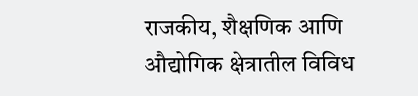राजकीय, शैक्षणिक आणि औद्योगिक क्षेत्रातील विविध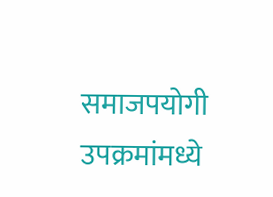समाजपयोगी उपक्रमांमध्ये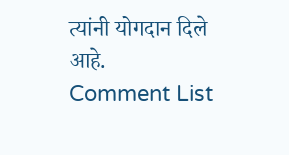त्यांनी योगदान दिले आहे.
Comment List